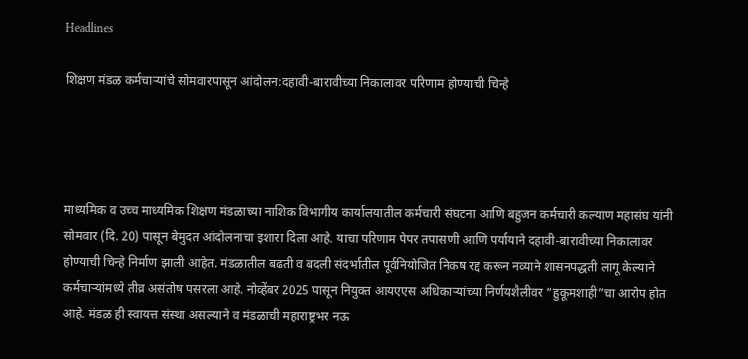Headlines

शिक्षण मंडळ कर्मचाऱ्यांचे सोमवारपासून आंदोलन:दहावी-बारावीच्या निकालावर परिणाम होण्याची चिन्हे




माध्यमिक व उच्च माध्यमिक शिक्षण मंडळाच्या नाशिक विभागीय कार्यालयातील कर्मचारी संघटना आणि बहुजन कर्मचारी कल्याण महासंघ यांनी सोमवार (दि. 20) पासून बेमुदत आंदोलनाचा इशारा दिला आहे. याचा परिणाम पेपर तपासणी आणि पर्यायाने दहावी-बारावीच्या निकालावर होण्याची चिन्हे निर्माण झाली आहेत. मंडळातील बढती व बदली संदर्भातील पूर्वनियोजित निकष रद्द करून नव्याने शासनपद्धती लागू केल्याने कर्मचाऱ्यांमध्ये तीव्र असंतोष पसरला आहे. नोव्हेंबर 2025 पासून नियुक्त आयएएस अधिकाऱ्यांच्या निर्णयशैलीवर “हुकूमशाही”चा आरोप होत आहे. मंडळ ही स्वायत्त संस्था असल्याने व मंडळाची महाराष्ट्रभर नऊ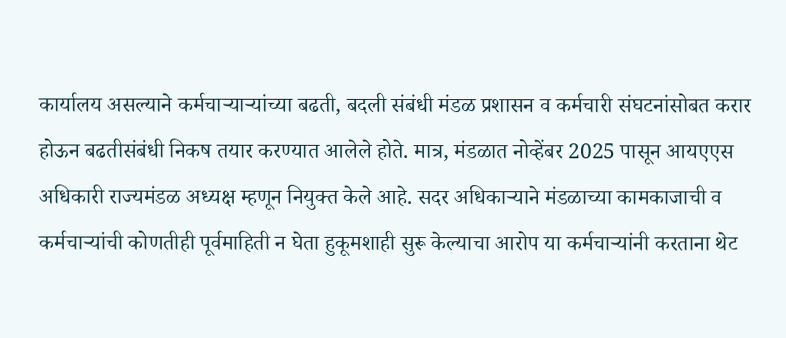कार्यालय असल्याने कर्मचाऱ्याऱ्यांच्या बढती, बदली संबंधी मंडळ प्रशासन व कर्मचारी संघटनांसोबत करार होऊन बढतीसंबंधी निकष तयार करण्यात आलेले होते. मात्र, मंडळात नोव्हेंबर 2025 पासून आयएएस अधिकारी राज्यमंडळ अध्यक्ष म्हणून नियुक्त केले आहे. सदर अधिकाऱ्याने मंडळाच्या कामकाजाची व कर्मचाऱ्यांची कोणतीही पूर्वमाहिती न घेता हुकूमशाही सुरू केल्याचा आरोप या कर्मचाऱ्यांनी करताना थेट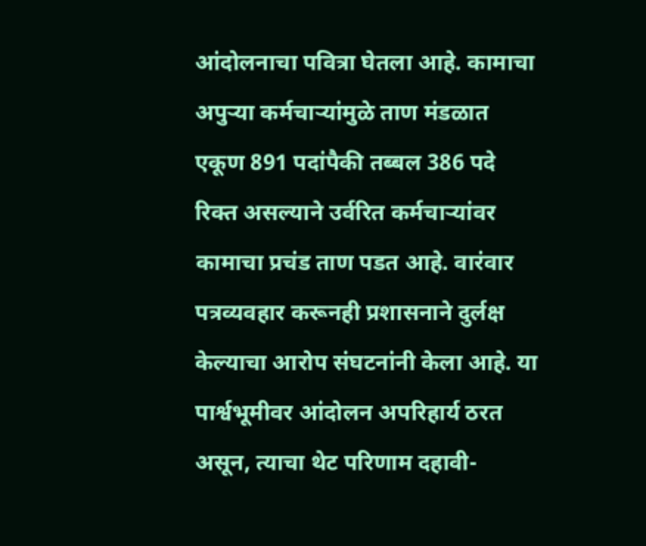आंदोलनाचा पवित्रा घेतला आहे. कामाचा अपुऱ्या कर्मचाऱ्यांमुळे ताण मंडळात एकूण 891 पदांपैकी तब्बल 386 पदे रिक्त असल्याने उर्वरित कर्मचाऱ्यांवर कामाचा प्रचंड ताण पडत आहे. वारंवार पत्रव्यवहार करूनही प्रशासनाने दुर्लक्ष केल्याचा आरोप संघटनांनी केला आहे. या पार्श्वभूमीवर आंदोलन अपरिहार्य ठरत असून, त्याचा थेट परिणाम दहावी-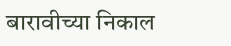बारावीच्या निकाल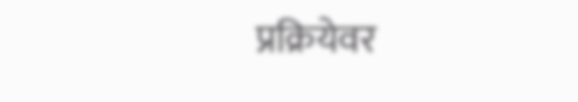प्रक्रियेवर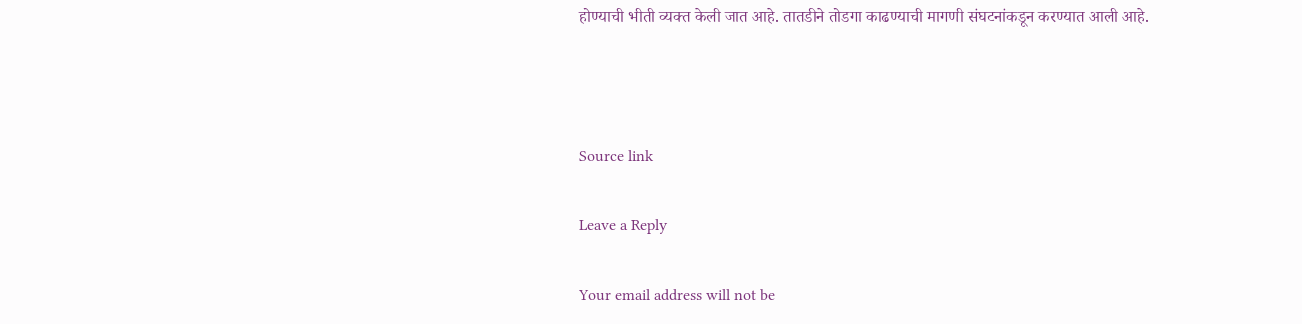होण्याची भीती व्यक्त केली जात आहे. तातडीने तोडगा काढण्याची मागणी संघटनांकडून करण्यात आली आहे.



Source link

Leave a Reply

Your email address will not be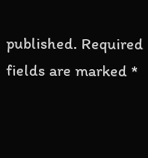published. Required fields are marked *